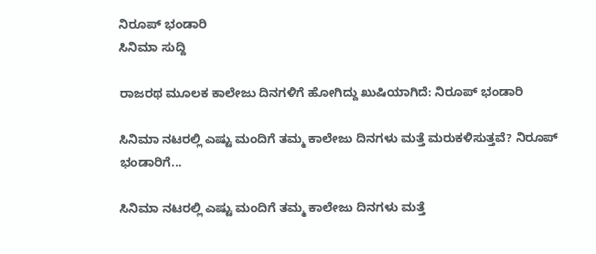ನಿರೂಪ್ ಭಂಡಾರಿ
ಸಿನಿಮಾ ಸುದ್ದಿ

ರಾಜರಥ ಮೂಲಕ ಕಾಲೇಜು ದಿನಗಳಿಗೆ ಹೋಗಿದ್ದು ಖುಷಿಯಾಗಿದೆ: ನಿರೂಪ್ ಭಂಡಾರಿ

ಸಿನಿಮಾ ನಟರಲ್ಲಿ ಎಷ್ಟು ಮಂದಿಗೆ ತಮ್ಮ ಕಾಲೇಜು ದಿನಗಳು ಮತ್ತೆ ಮರುಕಳಿಸುತ್ತವೆ? ನಿರೂಪ್ ಭಂಡಾರಿಗೆ...

ಸಿನಿಮಾ ನಟರಲ್ಲಿ ಎಷ್ಟು ಮಂದಿಗೆ ತಮ್ಮ ಕಾಲೇಜು ದಿನಗಳು ಮತ್ತೆ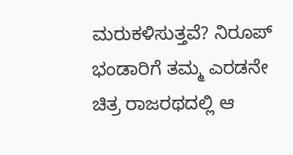ಮರುಕಳಿಸುತ್ತವೆ? ನಿರೂಪ್ ಭಂಡಾರಿಗೆ ತಮ್ಮ ಎರಡನೇ ಚಿತ್ರ ರಾಜರಥದಲ್ಲಿ ಆ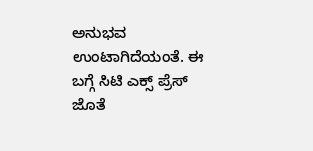ಅನುಭವ ಉಂಟಾಗಿದೆಯಂತೆ. ಈ ಬಗ್ಗೆ ಸಿಟಿ ಎಕ್ಸ್ ಪ್ರೆಸ್ ಜೊತೆ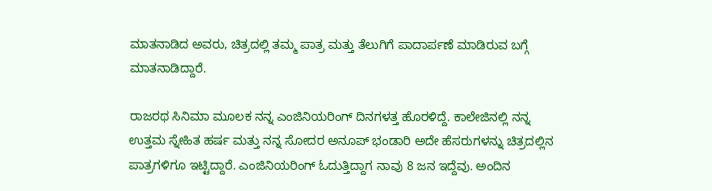ಮಾತನಾಡಿದ ಅವರು, ಚಿತ್ರದಲ್ಲಿ ತಮ್ಮ ಪಾತ್ರ ಮತ್ತು ತೆಲುಗಿಗೆ ಪಾದಾರ್ಪಣೆ ಮಾಡಿರುವ ಬಗ್ಗೆ ಮಾತನಾಡಿದ್ದಾರೆ.

ರಾಜರಥ ಸಿನಿಮಾ ಮೂಲಕ ನನ್ನ ಎಂಜಿನಿಯರಿಂಗ್ ದಿನಗಳತ್ತ ಹೊರಳಿದ್ದೆ. ಕಾಲೇಜಿನಲ್ಲಿ ನನ್ನ ಉತ್ತಮ ಸ್ನೇಹಿತ ಹರ್ಷ ಮತ್ತು ನನ್ನ ಸೋದರ ಅನೂಪ್ ಭಂಡಾರಿ ಅದೇ ಹೆಸರುಗಳನ್ನು ಚಿತ್ರದಲ್ಲಿನ ಪಾತ್ರಗಳಿಗೂ ಇಟ್ಟಿದ್ದಾರೆ. ಎಂಜಿನಿಯರಿಂಗ್ ಓದುತ್ತಿದ್ದಾಗ ನಾವು 8 ಜನ ಇದ್ದೆವು. ಅಂದಿನ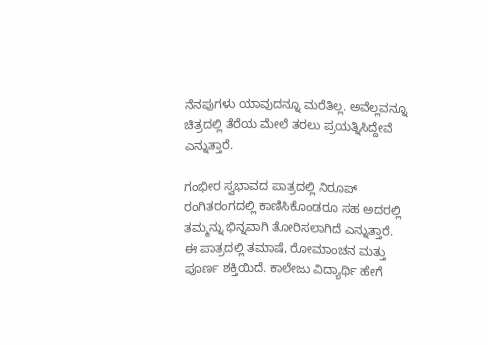ನೆನಪುಗಳು ಯಾವುದನ್ನೂ ಮರೆತಿಲ್ಲ. ಅವೆಲ್ಲವನ್ನೂ ಚಿತ್ರದಲ್ಲಿ ತೆರೆಯ ಮೇಲೆ ತರಲು ಪ್ರಯತ್ನಿಸಿದ್ದೇವೆ ಎನ್ನುತ್ತಾರೆ.

ಗಂಭೀರ ಸ್ವಭಾವದ ಪಾತ್ರದಲ್ಲಿ ನಿರೂಪ್ ರಂಗಿತರಂಗದಲ್ಲಿ ಕಾಣಿಸಿಕೊಂಡರೂ ಸಹ ಅದರಲ್ಲಿ ತಮ್ಮನ್ನು ಭಿನ್ನವಾಗಿ ತೋರಿಸಲಾಗಿದೆ ಎನ್ನುತ್ತಾರೆ. ಈ ಪಾತ್ರದಲ್ಲಿ ತಮಾಷೆ, ರೋಮಾಂಚನ ಮತ್ತು ಪೂರ್ಣ ಶಕ್ತಿಯಿದೆ. ಕಾಲೇಜು ವಿದ್ಯಾರ್ಥಿ ಹೇಗೆ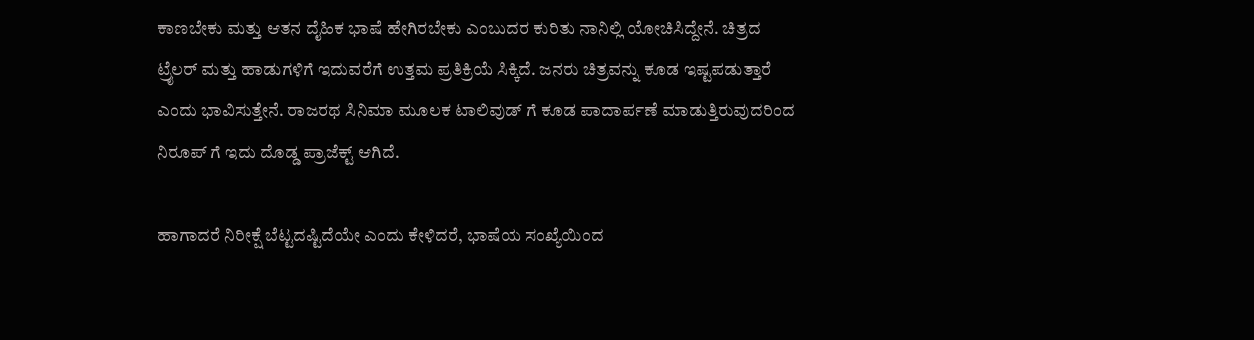ಕಾಣಬೇಕು ಮತ್ತು ಆತನ ದೈಹಿಕ ಭಾಷೆ ಹೇಗಿರಬೇಕು ಎಂಬುದರ ಕುರಿತು ನಾನಿಲ್ಲಿ ಯೋಚಿಸಿದ್ದೇನೆ. ಚಿತ್ರದ ಟ್ರೈಲರ್ ಮತ್ತು ಹಾಡುಗಳಿಗೆ ಇದುವರೆಗೆ ಉತ್ತಮ ಪ್ರತಿಕ್ರಿಯೆ ಸಿಕ್ಕಿದೆ. ಜನರು ಚಿತ್ರವನ್ನು ಕೂಡ ಇಷ್ಟಪಡುತ್ತಾರೆ ಎಂದು ಭಾವಿಸುತ್ತೇನೆ. ರಾಜರಥ ಸಿನಿಮಾ ಮೂಲಕ ಟಾಲಿವುಡ್ ಗೆ ಕೂಡ ಪಾದಾರ್ಪಣೆ ಮಾಡುತ್ತಿರುವುದರಿಂದ ನಿರೂಪ್ ಗೆ ಇದು ದೊಡ್ಡ ಪ್ರಾಜೆಕ್ಟ್ ಆಗಿದೆ.

ಹಾಗಾದರೆ ನಿರೀಕ್ಷೆ ಬೆಟ್ಟದಷ್ಟಿದೆಯೇ ಎಂದು ಕೇಳಿದರೆ, ಭಾಷೆಯ ಸಂಖ್ಯೆಯಿಂದ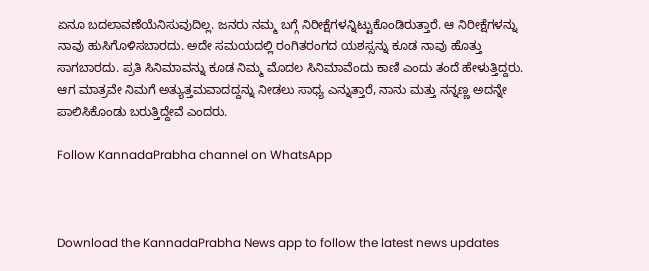ಏನೂ ಬದಲಾವಣೆಯೆನಿಸುವುದಿಲ್ಲ. ಜನರು ನಮ್ಮ ಬಗ್ಗೆ ನಿರೀಕ್ಷೆಗಳನ್ನಿಟ್ಟುಕೊಂಡಿರುತ್ತಾರೆ. ಆ ನಿರೀಕ್ಷೆಗಳನ್ನು ನಾವು ಹುಸಿಗೊಳಿಸಬಾರದು. ಅದೇ ಸಮಯದಲ್ಲಿ ರಂಗಿತರಂಗದ ಯಶಸ್ಸನ್ನು ಕೂಡ ನಾವು ಹೊತ್ತು ಸಾಗಬಾರದು. ಪ್ರತಿ ಸಿನಿಮಾವನ್ನು ಕೂಡ ನಿಮ್ಮ ಮೊದಲ ಸಿನಿಮಾವೆಂದು ಕಾಣಿ ಎಂದು ತಂದೆ ಹೇಳುತ್ತಿದ್ದರು. ಆಗ ಮಾತ್ರವೇ ನಿಮಗೆ ಅತ್ಯುತ್ತಮವಾದದ್ದನ್ನು ನೀಡಲು ಸಾಧ್ಯ ಎನ್ನುತ್ತಾರೆ, ನಾನು ಮತ್ತು ನನ್ನಣ್ಣ ಅದನ್ನೇ ಪಾಲಿಸಿಕೊಂಡು ಬರುತ್ತಿದ್ದೇವೆ ಎಂದರು.

Follow KannadaPrabha channel on WhatsApp



Download the KannadaPrabha News app to follow the latest news updates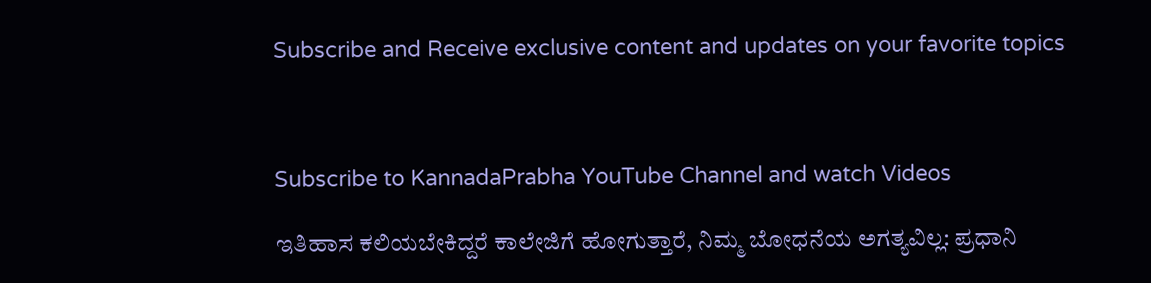Subscribe and Receive exclusive content and updates on your favorite topics



Subscribe to KannadaPrabha YouTube Channel and watch Videos

ಇತಿಹಾಸ ಕಲಿಯಬೇಕಿದ್ದರೆ ಕಾಲೇಜಿಗೆ ಹೋಗುತ್ತಾರೆ, ನಿಮ್ಮ ಬೋಧನೆಯ ಅಗತ್ಯವಿಲ್ಲ: ಪ್ರಧಾನಿ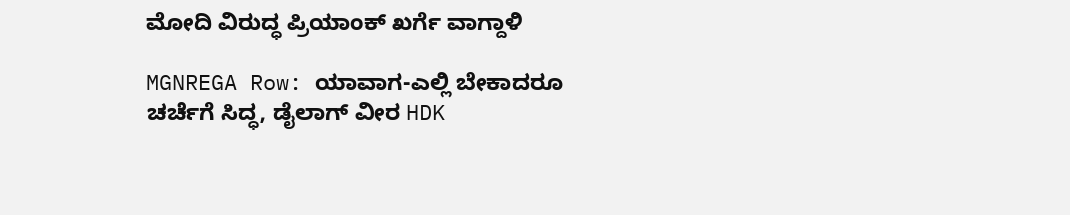ಮೋದಿ ವಿರುದ್ಧ ಪ್ರಿಯಾಂಕ್ ಖರ್ಗೆ ವಾಗ್ದಾಳಿ

MGNREGA Row: ಯಾವಾಗ-ಎಲ್ಲಿ ಬೇಕಾದರೂ ಚರ್ಚೆಗೆ ಸಿದ್ಧ, ಡೈಲಾಗ್‌ ವೀರ HDK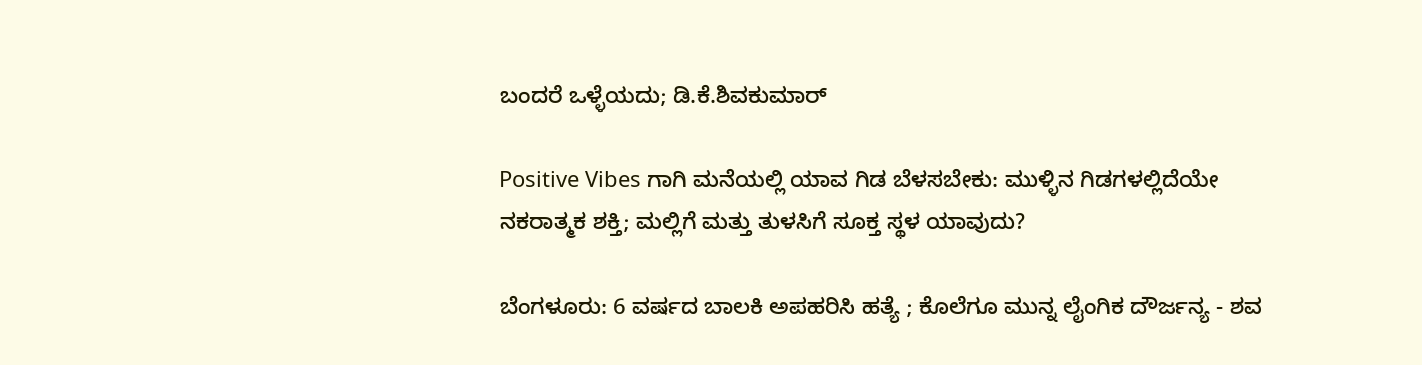ಬಂದರೆ ಒಳ್ಳೆಯದು; ಡಿ.ಕೆ.ಶಿವಕುಮಾರ್

Positive Vibes ಗಾಗಿ ಮನೆಯಲ್ಲಿ ಯಾವ ಗಿಡ ಬೆಳಸಬೇಕು: ಮುಳ್ಳಿನ ಗಿಡಗಳಲ್ಲಿದೆಯೇ ನಕರಾತ್ಮಕ ಶಕ್ತಿ; ಮಲ್ಲಿಗೆ ಮತ್ತು ತುಳಸಿಗೆ ಸೂಕ್ತ ಸ್ಥಳ ಯಾವುದು?

ಬೆಂಗಳೂರು: 6 ವರ್ಷದ ಬಾಲಕಿ ಅಪಹರಿಸಿ ಹತ್ಯೆ ; ಕೊಲೆಗೂ ಮುನ್ನ ಲೈಂಗಿಕ ದೌರ್ಜನ್ಯ - ಶವ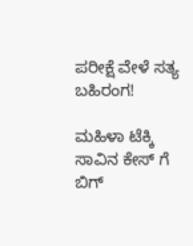ಪರೀಕ್ಷೆ ವೇಳೆ ಸತ್ಯ ಬಹಿರಂಗ!

ಮಹಿಳಾ ಟೆಕ್ಕಿ ಸಾವಿನ ಕೇಸ್ ಗೆ ಬಿಗ್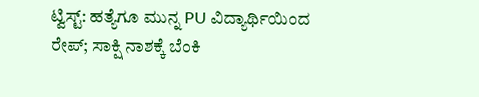ಟ್ವಿಸ್ಟ್: ಹತ್ಯೆಗೂ ಮುನ್ನ PU ವಿದ್ಯಾರ್ಥಿಯಿಂದ ರೇಪ್; ಸಾಕ್ಷಿ ನಾಶಕ್ಕೆ ಬೆಂಕಿ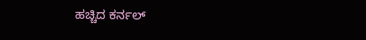ಹಚ್ಚಿದ ಕರ್ನಲ್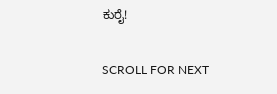ಕುರೈ!

SCROLL FOR NEXT